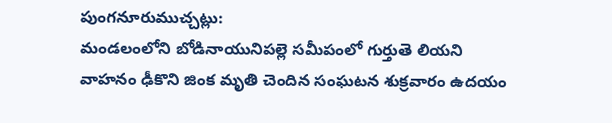పుంగనూరుముచ్చట్లు:
మండలంలోని బోడినాయునిపల్లె సమీపంలో గుర్తుతె లియని వాహనం ఢీకొని జింక మృతి చెందిన సంఘటన శుక్రవారం ఉదయం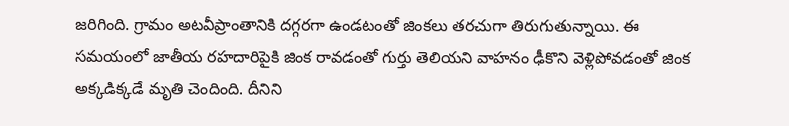జరిగింది. గ్రామం అటవీప్రాంతానికి దగ్గరగా ఉండటంతో జింకలు తరచుగా తిరుగుతున్నాయి. ఈ సమయంలో జాతీయ రహదారిపైకి జింక రావడంతో గుర్తు తెలియని వాహనం ఢీకొని వెళ్లిపోవడంతో జింక అక్కడిక్కడే మృతి చెందింది. దీనిని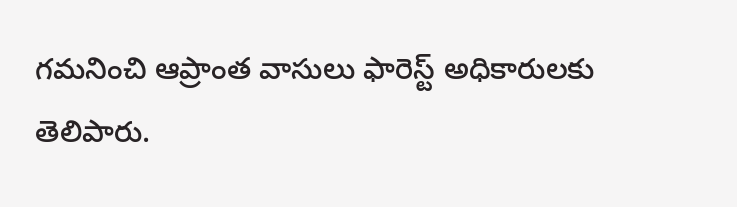గమనించి ఆప్రాంత వాసులు ఫారెస్ట్ అధికారులకు తెలిపారు.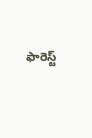ఫారెస్ట్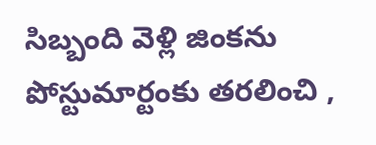సిబ్బంది వెళ్లి జింకను పోస్టుమార్టంకు తరలించి ,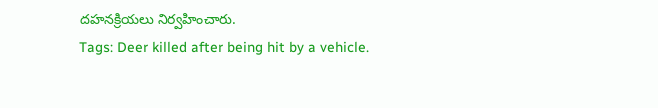దహనక్రియలు నిర్వహించారు.
Tags: Deer killed after being hit by a vehicle.